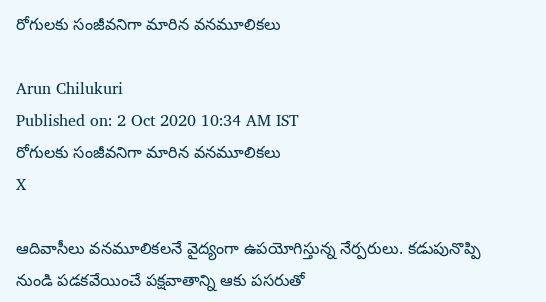రోగులకు సంజీవనిగా మారిన వనమూలికలు

Arun Chilukuri
Published on: 2 Oct 2020 10:34 AM IST
రోగులకు సంజీవనిగా మారిన వనమూలికలు
X

ఆదివాసీలు వనమూలికలనే వైద్యంగా ఉపయోగిస్తున్న నేర్పరులు. కడుపునొప్పి నుండి పడకవేయించే పక్షవాతాన్ని ఆకు పసరుతో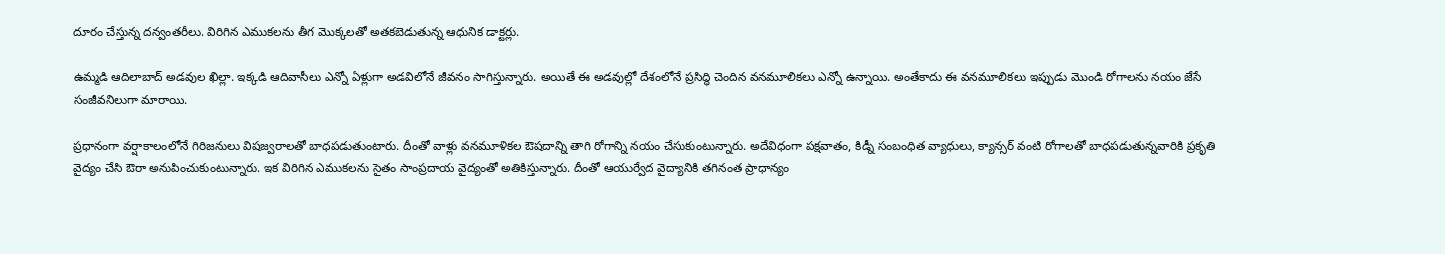దూరం చేస్తున్న దన్వంతరీలు. విరిగిన ఎముకలను తీగ మొక్కలతో అతకబెడుతున్న ఆధునిక డాక్టర్లు.

ఉమ్మడి ఆదిలాబాద్‌ అడవుల ఖిల్లా. ఇక్కడి ఆదివాసీలు ఎన్నో ఏళ్లుగా అడవిలోనే జీవనం సాగిస్తున్నారు. అయితే ఈ అడవుల్లో దేశంలోనే ప్రసిద్ధి చెందిన వనమూలికలు ఎన్నో ఉన్నాయి. అంతేకాదు ఈ వనమూలికలు ఇప్పుడు మొండి రోగాలను నయం జేసే సంజీవనిలుగా మారాయి.

ప్రధానంగా వర్షాకాలంలోనే గిరిజనులు విషజ్వరాలతో బాధపడుతుంటారు. దీంతో వాళ్లు వనమూళికల ఔషదాన్ని తాగి రోగాన్ని నయం చేసుకుంటున్నారు. అదేవిధంగా పక్షవాతం, కిడ్నీ సంబంధిత వ్యాధులు, క్యాన్సర్‌ వంటి రోగాలతో బాధపడుతున్నవారికి ప్రకృతి వైద్యం చేసి ఔరా అనుపించుకుంటున్నారు. ఇక విరిగిన ఎముకలను సైతం సాంప్రదాయ వైద్యంతో అతికిస్తున్నారు. దీంతో ఆ‍యుర్వేద వైద్యానికి తగినంత ప్రాధాన్యం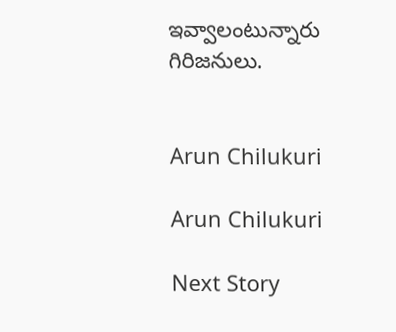ఇవ్వాలంటున్నారు గిరిజనులు.


Arun Chilukuri

Arun Chilukuri

Next Story